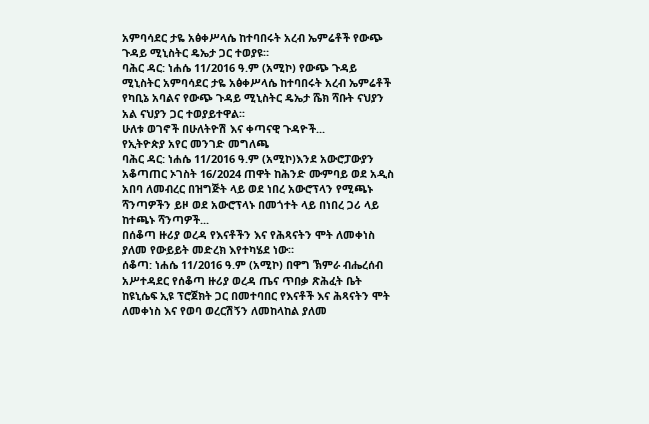አምባሳደር ታዬ አፅቀሥላሴ ከተባበሩት አረብ ኤምሬቶች የውጭ ጉዳይ ሚኒስትር ዴኤታ ጋር ተወያዩ።
ባሕር ዳር: ነሐሴ 11/2016 ዓ.ም (አሚኮ) የውጭ ጉዳይ ሚኒስትር አምባሳደር ታዬ አፅቀሥላሴ ከተባበሩት አረብ ኤምሬቶች የካቢኔ አባልና የውጭ ጉዳይ ሚኒስትር ዴኤታ ሼክ ሻቡት ናህያን አል ናህያን ጋር ተወያይተዋል፡፡
ሁለቱ ወገኖች በሁለትዮሽ እና ቀጣናዊ ጉዳዮች...
የኢትዮጵያ አየር መንገድ መግለጫ
ባሕር ዳር: ነሐሴ 11/2016 ዓ.ም (አሚኮ)እንደ አውሮፓውያን አቆጣጠር ኦገስት 16/2024 ጠዋት ከሕንድ ሙምባይ ወደ አዲስ አበባ ለመብረር በዝግጅት ላይ ወደ ነበረ አውሮፕላን የሚጫኑ ሻንጣዎችን ይዞ ወደ አውሮፕላኑ በመጎተት ላይ በነበረ ጋሪ ላይ ከተጫኑ ሻንጣዎች...
በሰቆጣ ዙሪያ ወረዳ የእናቶችን እና የሕጻናትን ሞት ለመቀነስ ያለመ የውይይት መድረክ እየተካሄደ ነው።
ሰቆጣ: ነሐሴ 11/2016 ዓ.ም (አሚኮ) በዋግ ኽምራ ብሔረሰብ አሥተዳደር የሰቆጣ ዙሪያ ወረዳ ጤና ጥበቃ ጽሕፈት ቤት ከዩኒሴፍ ኢዩ ፕሮጀክት ጋር በመተባበር የእናቶች እና ሕጻናትን ሞት ለመቀነስ እና የወባ ወረርሽኝን ለመከላከል ያለመ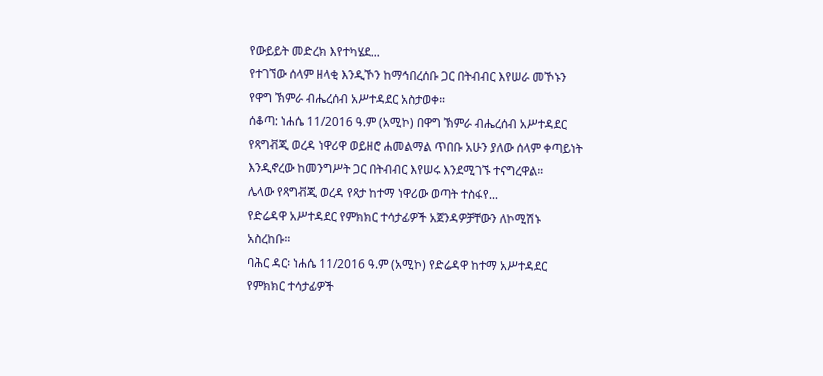የውይይት መድረክ እየተካሄደ...
የተገኘው ሰላም ዘላቂ እንዲኾን ከማኅበረሰቡ ጋር በትብብር እየሠራ መኾኑን የዋግ ኽምራ ብሔረሰብ አሥተዳደር አስታወቀ።
ሰቆጣ: ነሐሴ 11/2016 ዓ.ም (አሚኮ) በዋግ ኽምራ ብሔረሰብ አሥተዳደር የጻግቭጂ ወረዳ ነዋሪዋ ወይዘሮ ሐመልማል ጥበቡ አሁን ያለው ሰላም ቀጣይነት እንዲኖረው ከመንግሥት ጋር በትብብር እየሠሩ እንደሚገኙ ተናግረዋል።
ሌላው የጻግቭጂ ወረዳ የጻታ ከተማ ነዋሪው ወጣት ተስፋየ...
የድሬዳዋ አሥተዳደር የምክክር ተሳታፊዎች አጀንዳዎቻቸውን ለኮሚሽኑ አስረከቡ።
ባሕር ዳር፡ ነሐሴ 11/2016 ዓ.ም (አሚኮ) የድሬዳዋ ከተማ አሥተዳደር የምክክር ተሳታፊዎች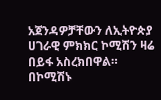አጀንዳዎቻቸውን ለኢትዮጵያ ሀገራዊ ምክክር ኮሚሽን ዛሬ በይፋ አስረክበዋል።
በኮሚሽኑ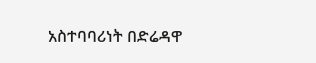አስተባባሪነት በድሬዳዋ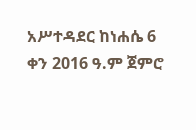አሥተዳደር ከነሐሴ 6 ቀን 2016 ዓ.ም ጀምሮ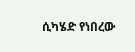ሲካሄድ የነበረው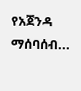የአጀንዳ ማሰባሰብ...